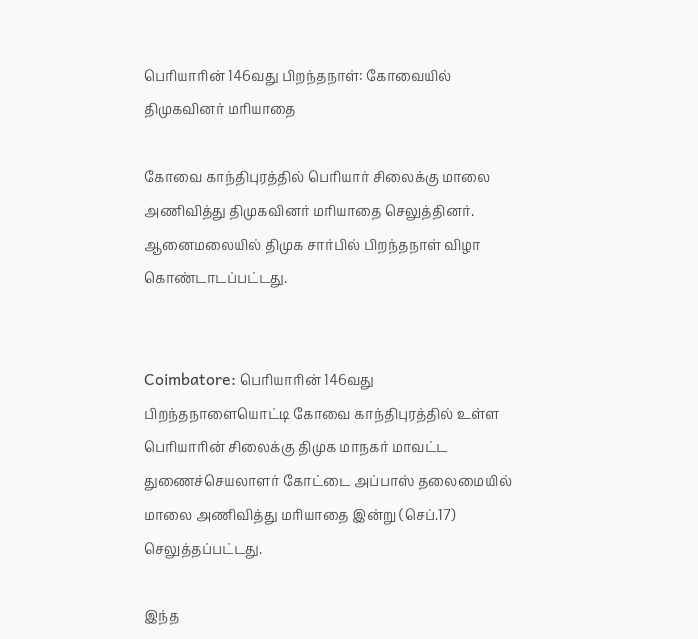பெரியாரின் 146வது பிறந்தநாள்: கோவையில் திமுகவினர் மரியாதை

கோவை காந்திபுரத்தில் பெரியார் சிலைக்கு மாலை அணிவித்து திமுகவினர் மரியாதை செலுத்தினர். ஆனைமலையில் திமுக சார்பில் பிறந்தநாள் விழா கொண்டாடப்பட்டது.


Coimbatore: பெரியாரின் 146வது பிறந்தநாளையொட்டி கோவை காந்திபுரத்தில் உள்ள பெரியாரின் சிலைக்கு திமுக மாநகர் மாவட்ட துணைச்செயலாளர் கோட்டை அப்பாஸ் தலைமையில் மாலை அணிவித்து மரியாதை இன்று (செப்.17) செலுத்தப்பட்டது.

இந்த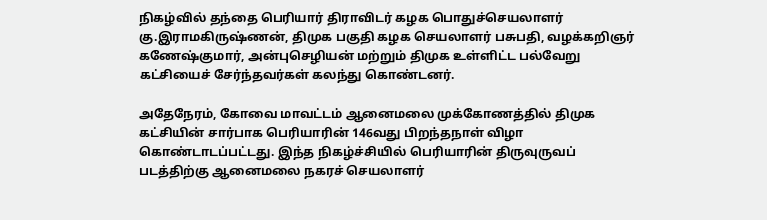நிகழ்வில் தந்தை பெரியார் திராவிடர் கழக பொதுச்செயலாளர் கு.இராமகிருஷ்ணன், திமுக பகுதி கழக செயலாளர் பசுபதி, வழக்கறிஞர் கணேஷ்குமார், அன்புசெழியன் மற்றும் திமுக உள்ளிட்ட பல்வேறு கட்சியைச் சேர்ந்தவர்கள் கலந்து கொண்டனர்.

அதேநேரம், கோவை மாவட்டம் ஆனைமலை முக்கோணத்தில் திமுக கட்சியின் சார்பாக பெரியாரின் 146வது பிறந்தநாள் விழா கொண்டாடப்பட்டது. இந்த நிகழ்ச்சியில் பெரியாரின் திருவுருவப் படத்திற்கு ஆனைமலை நகரச் செயலாளர்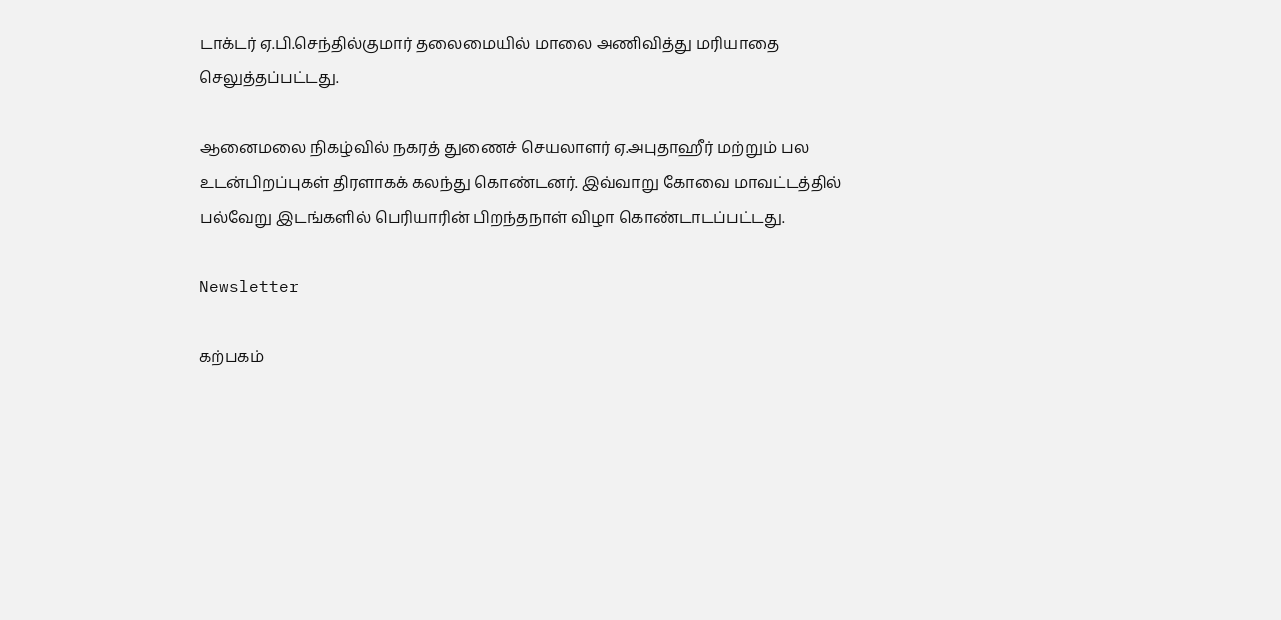டாக்டர் ஏ.பி.செந்தில்குமார் தலைமையில் மாலை அணிவித்து மரியாதை செலுத்தப்பட்டது.

ஆனைமலை நிகழ்வில் நகரத் துணைச் செயலாளர் ஏ.அபுதாஹீர் மற்றும் பல உடன்பிறப்புகள் திரளாகக் கலந்து கொண்டனர். இவ்வாறு கோவை மாவட்டத்தில் பல்வேறு இடங்களில் பெரியாரின் பிறந்தநாள் விழா கொண்டாடப்பட்டது.

Newsletter

கற்பகம்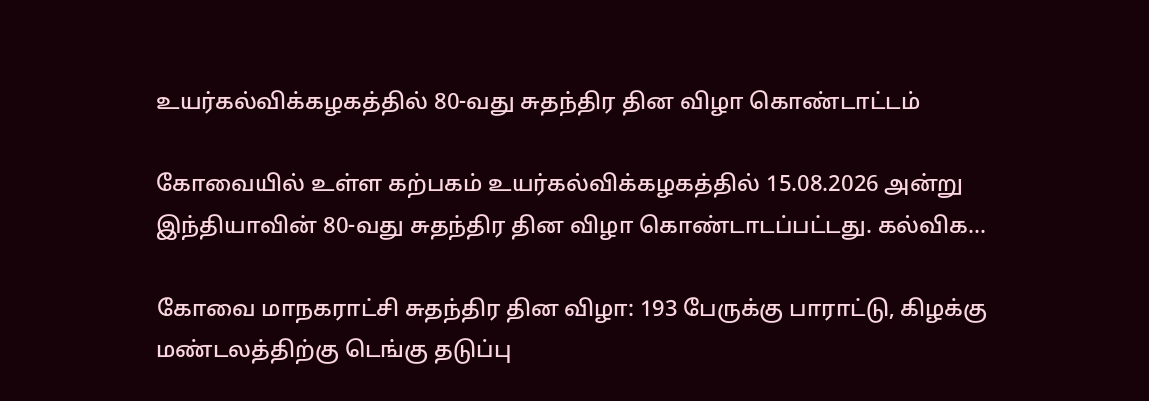உயர்கல்விக்கழகத்தில் 80-வது சுதந்திர தின விழா கொண்டாட்டம்

கோவையில் உள்ள கற்பகம் உயர்கல்விக்கழகத்தில் 15.08.2026 அன்று இந்தியாவின் 80-வது சுதந்திர தின விழா கொண்டாடப்பட்டது. கல்விக...

கோவை மாநகராட்சி சுதந்திர தின விழா: 193 பேருக்கு பாராட்டு, கிழக்கு மண்டலத்திற்கு டெங்கு தடுப்பு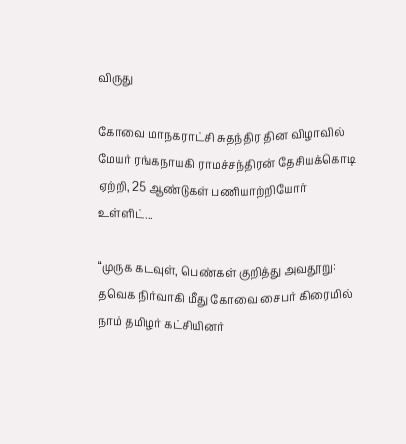விருது

கோவை மாநகராட்சி சுதந்திர தின விழாவில் மேயர் ரங்கநாயகி ராமச்சந்திரன் தேசியக்கொடி ஏற்றி, 25 ஆண்டுகள் பணியாற்றியோர் உள்ளிட்...

“முருக கடவுள், பெண்கள் குறித்து அவதூறு: தவெக நிர்வாகி மீது கோவை சைபர் கிரைமில் நாம் தமிழர் கட்சியினர்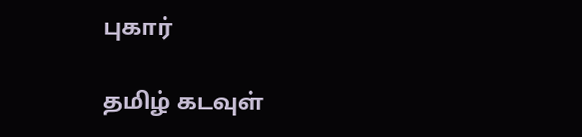புகார்

தமிழ் கடவுள்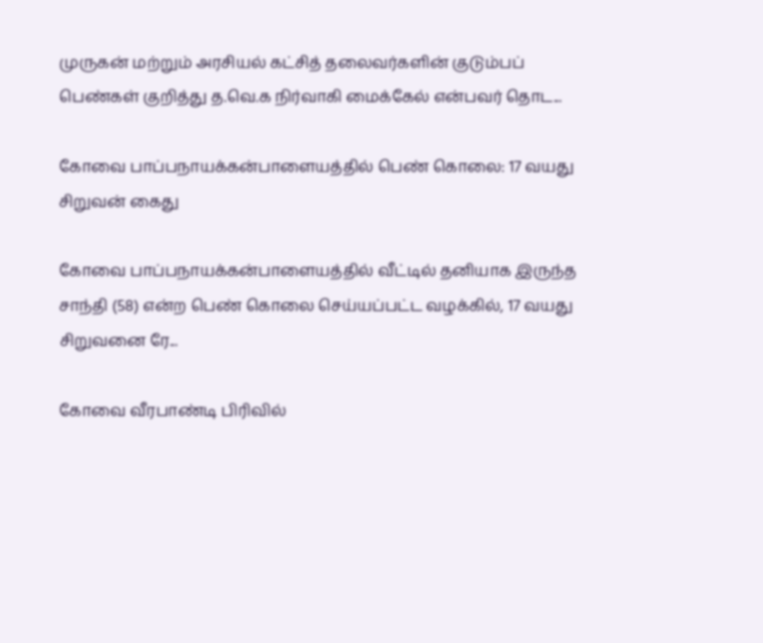முருகன் மற்றும் அரசியல் கட்சித் தலைவர்களின் குடும்பப் பெண்கள் குறித்து த.வெ.க நிர்வாகி மைக்கேல் என்பவர் தொட...

கோவை பாப்பநாயக்கன்பாளையத்தில் பெண் கொலை: 17 வயது சிறுவன் கைது

கோவை பாப்பநாயக்கன்பாளையத்தில் வீட்டில் தனியாக இருந்த சாந்தி (58) என்ற பெண் கொலை செய்யப்பட்ட வழக்கில், 17 வயது சிறுவனை ரே...

கோவை வீரபாண்டி பிரிவில்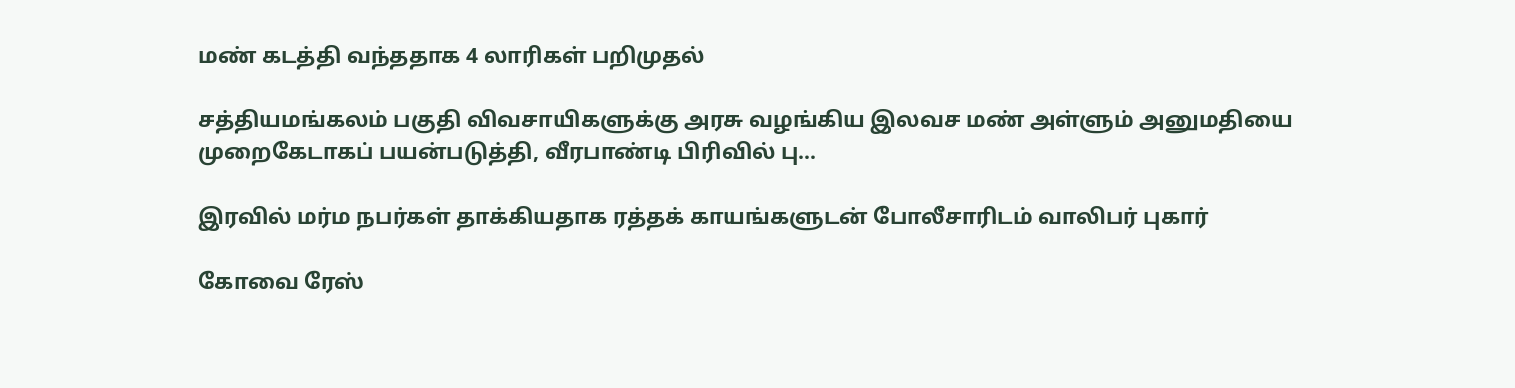மண் கடத்தி வந்ததாக 4 லாரிகள் பறிமுதல்

சத்தியமங்கலம் பகுதி விவசாயிகளுக்கு அரசு வழங்கிய இலவச மண் அள்ளும் அனுமதியை முறைகேடாகப் பயன்படுத்தி, வீரபாண்டி பிரிவில் பு...

இரவில் மர்ம நபர்கள் தாக்கியதாக ரத்தக் காயங்களுடன் போலீசாரிடம் வாலிபர் புகார்

கோவை ரேஸ்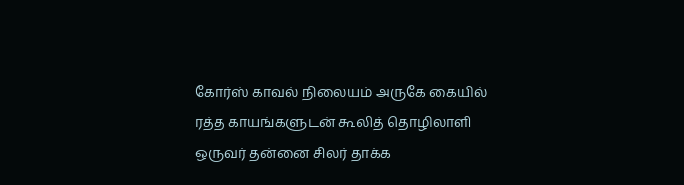கோர்ஸ் காவல் நிலையம் அருகே கையில் ரத்த காயங்களுடன் கூலித் தொழிலாளி ஒருவர் தன்னை சிலர் தாக்க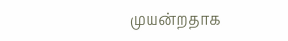முயன்றதாக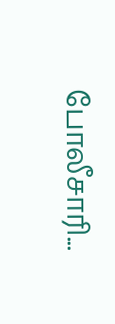போலீசாரி...